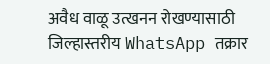अवैध वाळू उत्खनन रोखण्यासाठी जिल्हास्तरीय WhatsApp तक्रार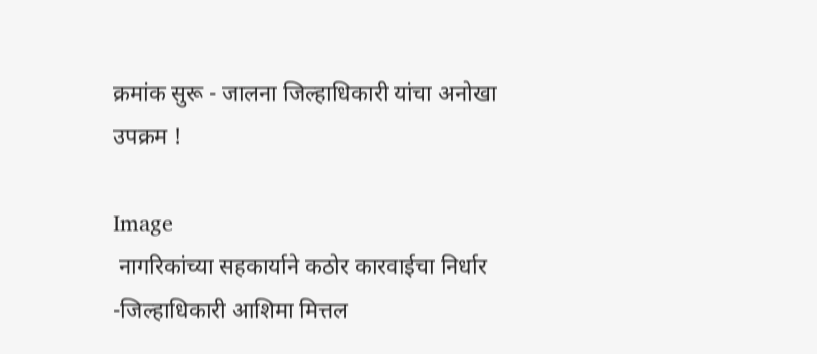क्रमांक सुरू - जालना जिल्हाधिकारी यांचा अनोखा उपक्रम !

Image
 नागरिकांच्या सहकार्याने कठोर कारवाईचा निर्धार -जिल्हाधिकारी आशिमा मित्तल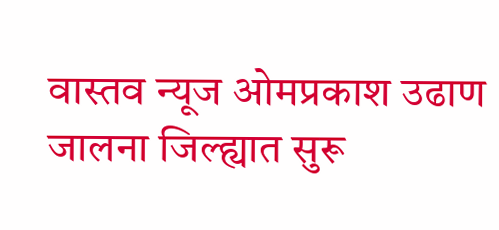वास्तव न्यूज ओमप्रकाश उढाण      जालना जिल्ह्यात सुरू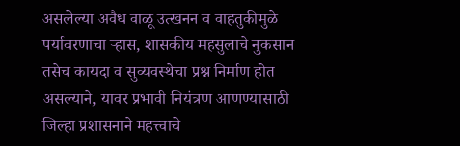असलेल्या अवैध वाळू उत्खनन व वाहतुकीमुळे पर्यावरणाचा ऱ्हास, शासकीय महसुलाचे नुकसान तसेच कायदा व सुव्यवस्थेचा प्रश्न निर्माण होत असल्याने, यावर प्रभावी नियंत्रण आणण्यासाठी जिल्हा प्रशासनाने महत्त्वाचे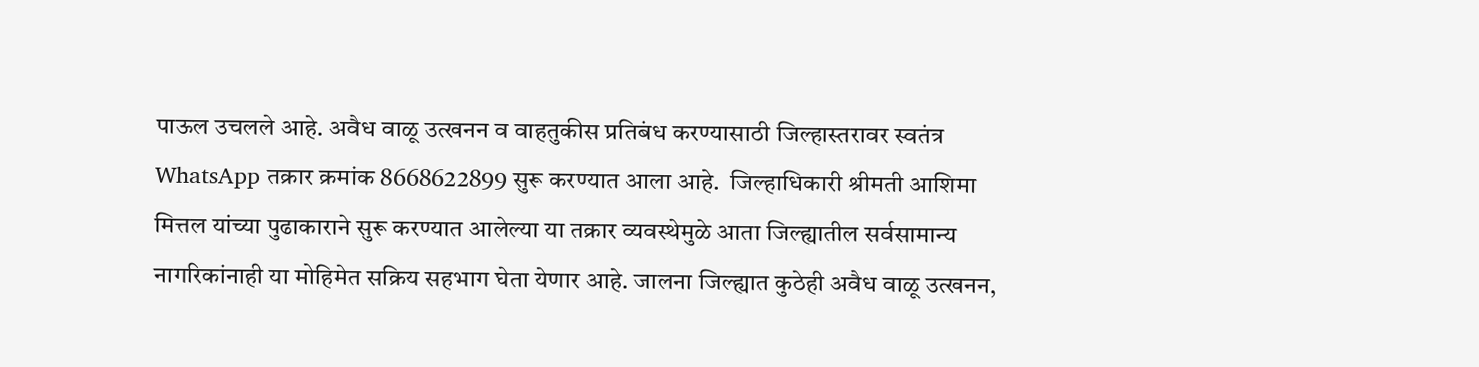पाऊल उचलले आहे. अवैध वाळू उत्खनन व वाहतुकीस प्रतिबंध करण्यासाठी जिल्हास्तरावर स्वतंत्र WhatsApp तक्रार क्रमांक 8668622899 सुरू करण्यात आला आहे.  जिल्हाधिकारी श्रीमती आशिमा मित्तल यांच्या पुढाकाराने सुरू करण्यात आलेल्या या तक्रार व्यवस्थेमुळे आता जिल्ह्यातील सर्वसामान्य नागरिकांनाही या मोहिमेत सक्रिय सहभाग घेता येणार आहे. जालना जिल्ह्यात कुठेही अवैध वाळू उत्खनन,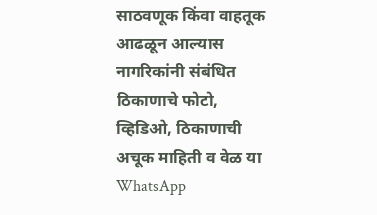साठवणूक किंवा वाहतूक आढळून आल्यास नागरिकांनी संबंधित ठिकाणाचे फोटो, व्हिडिओ, ठिकाणाची अचूक माहिती व वेळ या WhatsApp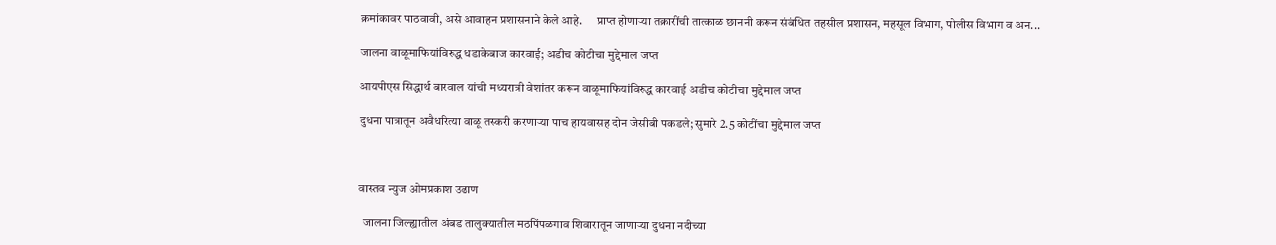क्रमांकावर पाठवावी, असे आवाहन प्रशासनाने केले आहे.      प्राप्त होणाऱ्या तक्रारींची तात्काळ छाननी करून संबंधित तहसील प्रशासन, महसूल विभाग, पोलीस विभाग व अन...

जालना वाळूमाफियांविरुद्ध धडाकेबाज कारवाई; अडीच कोटीचा मुद्देमाल जप्त

आयपीएस सिद्धार्थ बारवाल यांची मध्यरात्री वेशांतर करून वाळूमाफियांविरुद्ध कारवाई अडीच कोटीचा मुद्देमाल जप्त

दुधना पात्रातून अवैधरित्या वाळू तस्करी करणाऱ्या पाच हायवासह दोन जेसीबी पकडले; सुमारे 2.5 कोटींचा मुद्देमाल जप्त



वास्तव न्युज ओमप्रकाश उढाण

  जालना जिल्ह्यातील अंबड तालुक्यातील मठपिंपळगाव शिवारातून जाणाऱ्या दुधना नदीच्या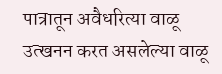पात्रातून अवैधरित्या वाळू उत्खनन करत असलेल्या वाळू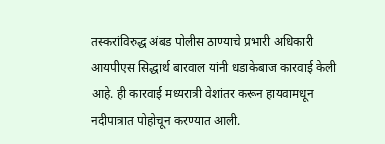तस्करांविरुद्ध अंबड पोलीस ठाण्याचे प्रभारी अधिकारी आयपीएस सिद्धार्थ बारवाल यांनी धडाकेबाज कारवाई केली आहे. ही कारवाई मध्यरात्री वेशांतर करून हायवामधून नदीपात्रात पोहोचून करण्यात आली.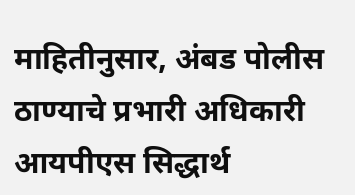माहितीनुसार, अंबड पोलीस ठाण्याचे प्रभारी अधिकारी आयपीएस सिद्धार्थ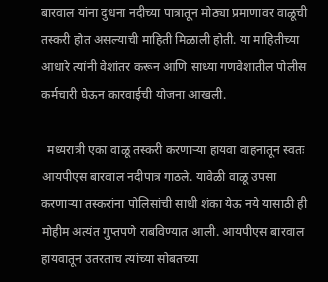बारवाल यांना दुधना नदीच्या पात्रातून मोठ्या प्रमाणावर वाळूची तस्करी होत असल्याची माहिती मिळाली होती. या माहितीच्या आधारे त्यांनी वेशांतर करून आणि साध्या गणवेशातील पोलीस कर्मचारी घेऊन कारवाईची योजना आखली.

  मध्यरात्री एका वाळू तस्करी करणाऱ्या हायवा वाहनातून स्वतः आयपीएस बारवाल नदीपात्र गाठले. यावेळी वाळू उपसा करणाऱ्या तस्करांना पोलिसांची साधी शंका येऊ नये यासाठी ही मोहीम अत्यंत गुप्तपणे राबविण्यात आली. आयपीएस बारवाल हायवातून उतरताच त्यांच्या सोबतच्या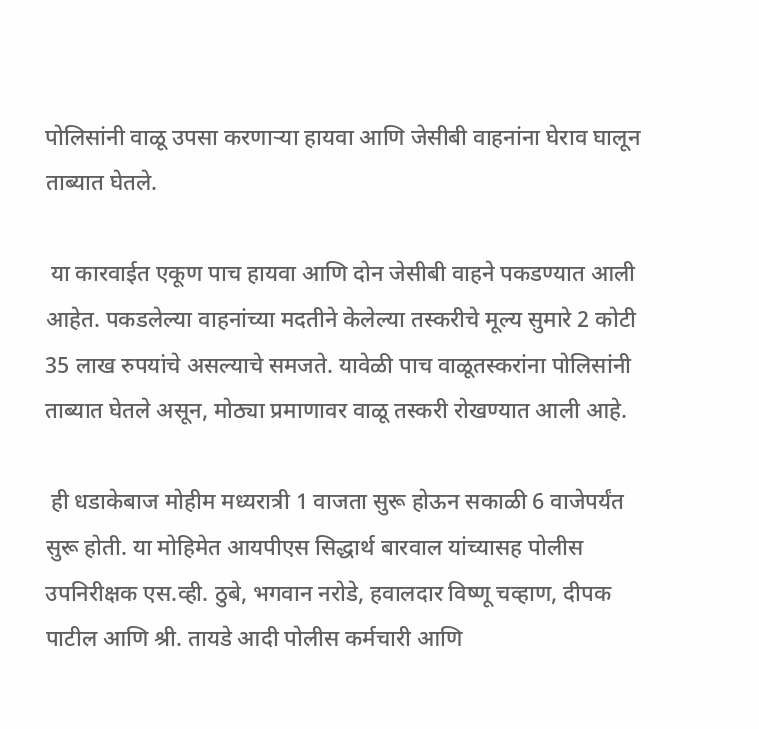पोलिसांनी वाळू उपसा करणाऱ्या हायवा आणि जेसीबी वाहनांना घेराव घालून ताब्यात घेतले.

 या कारवाईत एकूण पाच हायवा आणि दोन जेसीबी वाहने पकडण्यात आली आहेत. पकडलेल्या वाहनांच्या मदतीने केलेल्या तस्करीचे मूल्य सुमारे 2 कोटी 35 लाख रुपयांचे असल्याचे समजते. यावेळी पाच वाळूतस्करांना पोलिसांनी ताब्यात घेतले असून, मोठ्या प्रमाणावर वाळू तस्करी रोखण्यात आली आहे.

 ही धडाकेबाज मोहीम मध्यरात्री 1 वाजता सुरू होऊन सकाळी 6 वाजेपर्यंत सुरू होती. या मोहिमेत आयपीएस सिद्धार्थ बारवाल यांच्यासह पोलीस उपनिरीक्षक एस.व्ही. ठुबे, भगवान नरोडे, हवालदार विष्णू चव्हाण, दीपक पाटील आणि श्री. तायडे आदी पोलीस कर्मचारी आणि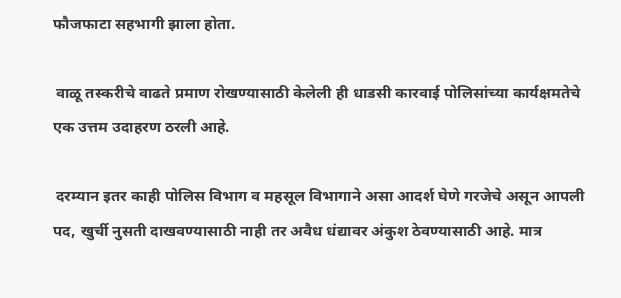फौजफाटा सहभागी झाला होता.

 वाळू तस्करीचे वाढते प्रमाण रोखण्यासाठी केलेली ही धाडसी कारवाई पोलिसांच्या कार्यक्षमतेचे एक उत्तम उदाहरण ठरली आहे.

 दरम्यान इतर काही पोलिस विभाग व महसूल विभागाने असा आदर्श घेणे गरजेचे असून आपली पद, खुर्ची नुसती दाखवण्यासाठी नाही तर अवैध धंद्यावर अंकुश ठेवण्यासाठी आहे. मात्र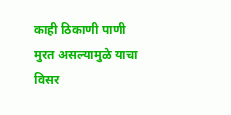काही ठिकाणी पाणी मुरत असल्यामुळे याचा विसर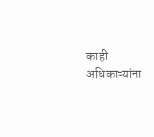काही अधिकाऱ्यांना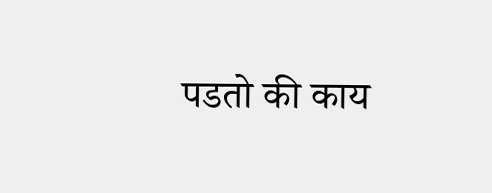पडतो की काय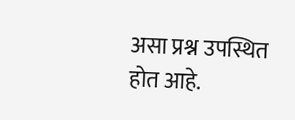असा प्रश्न उपस्थित होत आहे.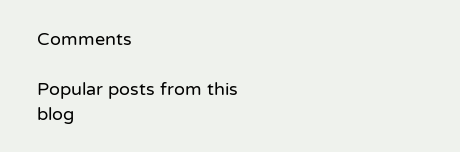Comments

Popular posts from this blog